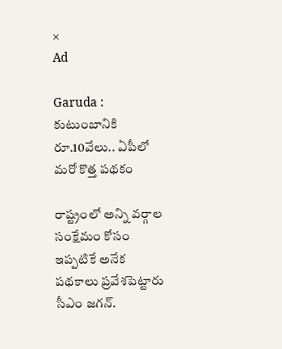×
Ad

Garuda : కుటుంబానికి రూ.10వేలు.. ఏపీలో మరో కొత్త పథకం

రాష్ట్రంలో అన్ని వర్గాల సంక్షేమం కోసం ఇప్పటికే అనేక పథకాలు ప్రవేశపెట్టారు సీఎం జగన్.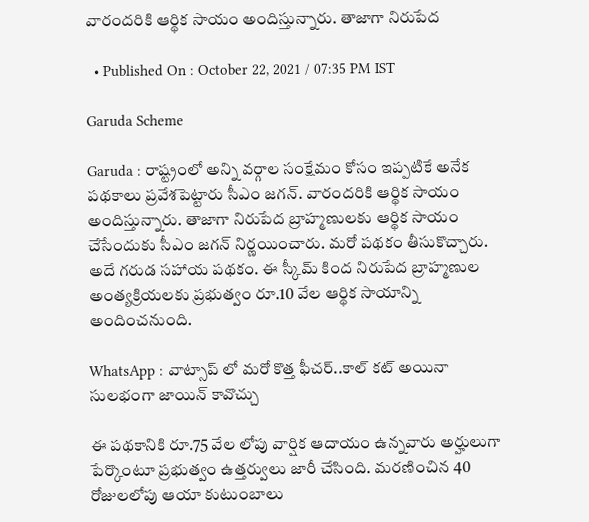వారందరికి ఆర్థిక సాయం అందిస్తున్నారు. తాజాగా నిరుపేద

  • Published On : October 22, 2021 / 07:35 PM IST

Garuda Scheme

Garuda : రాష్ట్రంలో అన్ని వర్గాల సంక్షేమం కోసం ఇప్పటికే అనేక పథకాలు ప్రవేశపెట్టారు సీఎం జగన్. వారందరికి ఆర్థిక సాయం అందిస్తున్నారు. తాజాగా నిరుపేద బ్రాహ్మణులకు ఆర్థిక సాయం చేసేందుకు సీఎం జగన్ నిర్ణయించారు. మరో పథకం తీసుకొచ్చారు. అదే గరుడ సహాయ పథకం. ఈ స్కీమ్ కింద నిరుపేద బ్రాహ్మణుల అంత్యక్రియలకు ప్రభుత్వం రూ.10 వేల ఆర్థిక సాయాన్ని అందించనుంది.

WhatsApp : వాట్సాప్ లో మరో కొత్త ఫీచర్..కాల్ కట్ అయినా సులభంగా జాయిన్ కావొచ్చు

ఈ పథకానికి రూ.75 వేల లోపు వార్షిక ఆదాయం ఉన్నవారు అర్హులుగా పేర్కొంటూ ప్రభుత్వం ఉత్తర్వులు జారీ చేసింది. మరణించిన 40 రోజులలోపు ఆయా కుటుంబాలు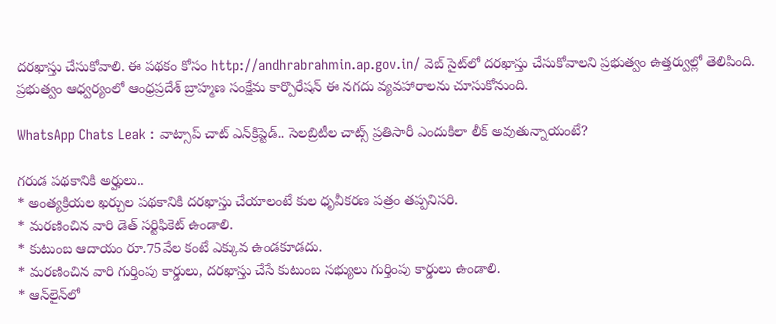దరఖాస్తు చేసుకోవాలి. ఈ పథకం కోసం http://andhrabrahmin.ap.gov.in/ వెబ్‌ సైట్‌లో దరఖాస్తు చేసుకోవాలని ప్రభుత్వం ఉత్తర్వుల్లో తెలిపింది. ప్రభుత్వం ఆధ్వర్యంలో ఆంధ్రప్రదేశ్ బ్రాహ్మణ సంక్షేమ కార్పొరేషన్ ఈ నగదు వ్యవహారాలను చూసుకోనుంది.

WhatsApp Chats Leak : వాట్సాప్‌ చాట్ ఎన్‌క్రిప్టెడ్.. సెలబ్రిటీల చాట్స్ ప్రతిసారీ ఎందుకిలా లీక్ అవుతున్నాయంటే?

గరుడ పథకానికి అర్హులు..
* అంత్యక్రియల ఖర్చుల పథకానికి దరఖాస్తు చేయాలంటే కుల ధృవీకరణ పత్రం తప్పనిసరి.
* మరణించిన వారి డెత్ సర్టిఫికెట్ ఉండాలి.
* కుటుంబ ఆదాయం రూ.75వేల కంటే ఎక్కువ ఉండకూడదు.
* మరణించిన వారి గుర్తింపు కార్డులు, దరఖాస్తు చేసే కుటుంబ సభ్యులు గుర్తింపు కార్డులు ఉండాలి.
* ఆన్‌లైన్‌లో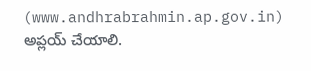(www.andhrabrahmin.ap.gov.in) అప్లయ్ చేయాలి.